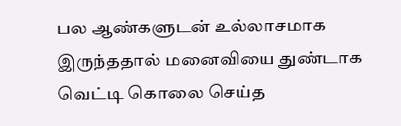பல ஆண்களுடன் உல்லாசமாக இருந்ததால் மனைவியை துண்டாக வெட்டி கொலை செய்த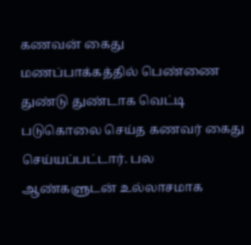கணவன் கைது
மணப்பாக்கத்தில் பெண்ணை துண்டு துண்டாக வெட்டி படுகொலை செய்த கணவர் கைது செய்யப்பட்டார். பல ஆண்களுடன் உல்லாசமாக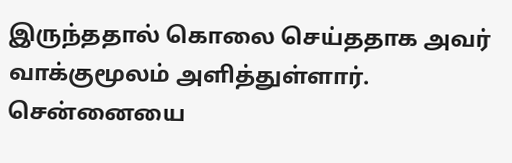இருந்ததால் கொலை செய்ததாக அவர் வாக்குமூலம் அளித்துள்ளார்.
சென்னையை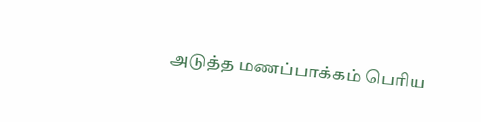அடுத்த மணப்பாக்கம் பெரிய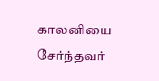காலனியை சேர்ந்தவர்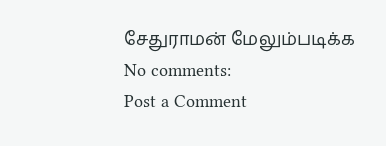சேதுராமன் மேலும்படிக்க
No comments:
Post a Comment